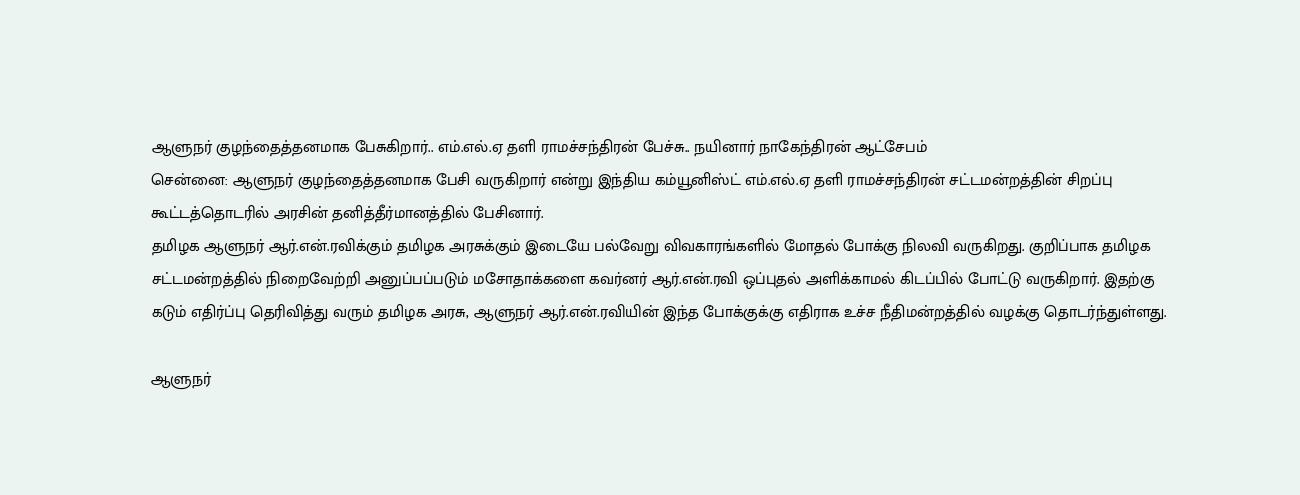ஆளுநர் குழந்தைத்தனமாக பேசுகிறார்.. எம்.எல்.ஏ தளி ராமச்சந்திரன் பேச்சு.. நயினார் நாகேந்திரன் ஆட்சேபம்
சென்னை: ஆளுநர் குழந்தைத்தனமாக பேசி வருகிறார் என்று இந்திய கம்யூனிஸ்ட் எம்.எல்.ஏ தளி ராமச்சந்திரன் சட்டமன்றத்தின் சிறப்பு கூட்டத்தொடரில் அரசின் தனித்தீர்மானத்தில் பேசினார்.
தமிழக ஆளுநர் ஆர்.என்.ரவிக்கும் தமிழக அரசுக்கும் இடையே பல்வேறு விவகாரங்களில் மோதல் போக்கு நிலவி வருகிறது. குறிப்பாக தமிழக சட்டமன்றத்தில் நிறைவேற்றி அனுப்பப்படும் மசோதாக்களை கவர்னர் ஆர்.என்.ரவி ஒப்புதல் அளிக்காமல் கிடப்பில் போட்டு வருகிறார். இதற்கு கடும் எதிர்ப்பு தெரிவித்து வரும் தமிழக அரசு, ஆளுநர் ஆர்.என்.ரவியின் இந்த போக்குக்கு எதிராக உச்ச நீதிமன்றத்தில் வழக்கு தொடர்ந்துள்ளது.

ஆளுநர்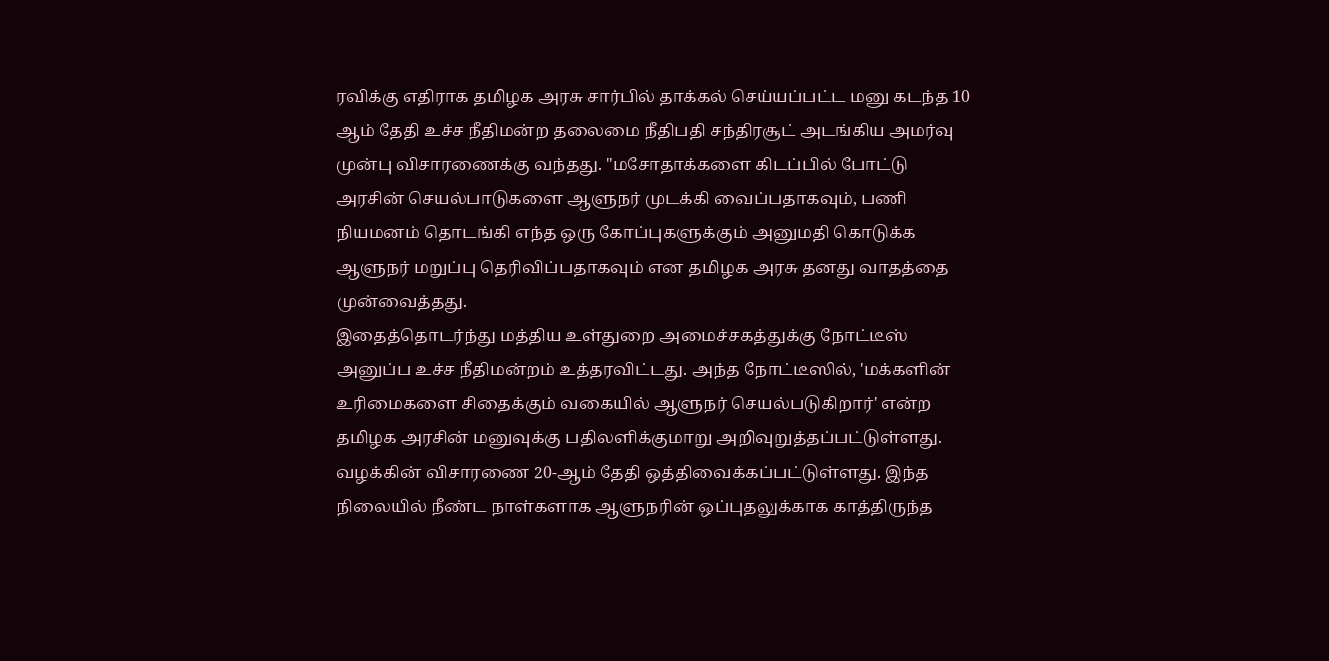ரவிக்கு எதிராக தமிழக அரசு சார்பில் தாக்கல் செய்யப்பட்ட மனு கடந்த 10 ஆம் தேதி உச்ச நீதிமன்ற தலைமை நீதிபதி சந்திரசூட் அடங்கிய அமர்வு முன்பு விசாரணைக்கு வந்தது. "மசோதாக்களை கிடப்பில் போட்டு அரசின் செயல்பாடுகளை ஆளுநர் முடக்கி வைப்பதாகவும், பணி நியமனம் தொடங்கி எந்த ஒரு கோப்புகளுக்கும் அனுமதி கொடுக்க ஆளுநர் மறுப்பு தெரிவிப்பதாகவும் என தமிழக அரசு தனது வாதத்தை முன்வைத்தது.
இதைத்தொடர்ந்து மத்திய உள்துறை அமைச்சகத்துக்கு நோட்டீஸ் அனுப்ப உச்ச நீதிமன்றம் உத்தரவிட்டது. அந்த நோட்டீஸில், 'மக்களின் உரிமைகளை சிதைக்கும் வகையில் ஆளுநர் செயல்படுகிறார்' என்ற தமிழக அரசின் மனுவுக்கு பதிலளிக்குமாறு அறிவுறுத்தப்பட்டுள்ளது. வழக்கின் விசாரணை 20-ஆம் தேதி ஒத்திவைக்கப்பட்டுள்ளது. இந்த நிலையில் நீண்ட நாள்களாக ஆளுநரின் ஒப்புதலுக்காக காத்திருந்த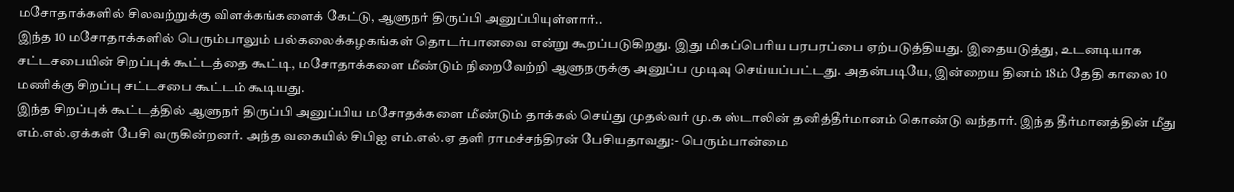மசோதாக்களில் சிலவற்றுக்கு விளக்கங்களைக் கேட்டு, ஆளுநர் திருப்பி அனுப்பியுள்ளார்..
இந்த 10 மசோதாக்களில் பெரும்பாலும் பல்கலைக்கழகங்கள் தொடர்பானவை என்று கூறப்படுகிறது. இது மிகப்பெரிய பரபரப்பை ஏற்படுத்தியது. இதையடுத்து, உடனடியாக சட்டசபையின் சிறப்புக் கூட்டத்தை கூட்டி, மசோதாக்களை மீண்டும் நிறைவேற்றி ஆளுநருக்கு அனுப்ப முடிவு செய்யப்பட்டது. அதன்படியே, இன்றைய தினம் 18ம் தேதி காலை 10 மணிக்கு சிறப்பு சட்டசபை கூட்டம் கூடியது.
இந்த சிறப்புக் கூட்டத்தில் ஆளுநர் திருப்பி அனுப்பிய மசோதக்களை மீண்டும் தாக்கல் செய்து முதல்வர் மு.க ஸ்டாலின் தனித்தீர்மானம் கொண்டு வந்தார். இந்த தீர்மானத்தின் மீது எம்.எல்.ஏக்கள் பேசி வருகின்றனர். அந்த வகையில் சிபிஐ எம்.எல்.ஏ தளி ராமச்சந்திரன் பேசியதாவது:- பெரும்பான்மை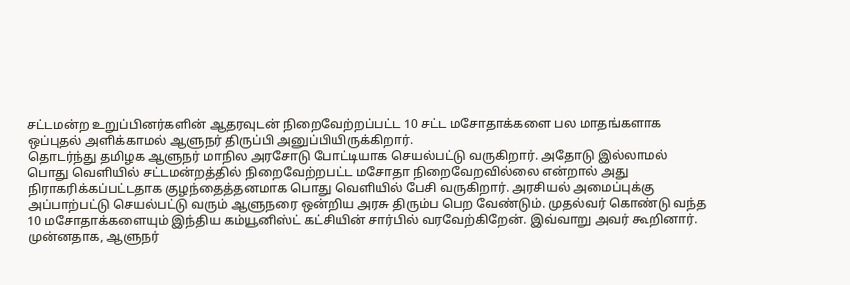சட்டமன்ற உறுப்பினர்களின் ஆதரவுடன் நிறைவேற்றப்பட்ட 10 சட்ட மசோதாக்களை பல மாதங்களாக ஒப்புதல் அளிக்காமல் ஆளுநர் திருப்பி அனுப்பியிருக்கிறார்.
தொடர்ந்து தமிழக ஆளுநர் மாநில அரசோடு போட்டியாக செயல்பட்டு வருகிறார். அதோடு இல்லாமல் பொது வெளியில் சட்டமன்றத்தில் நிறைவேற்றபட்ட மசோதா நிறைவேறவில்லை என்றால் அது நிராகரிக்கப்பட்டதாக குழந்தைத்தனமாக பொது வெளியில் பேசி வருகிறார். அரசியல் அமைப்புக்கு அப்பாற்பட்டு செயல்பட்டு வரும் ஆளுநரை ஒன்றிய அரசு திரும்ப பெற வேண்டும். முதல்வர் கொண்டு வந்த 10 மசோதாக்களையும் இந்திய கம்யூனிஸ்ட் கட்சியின் சார்பில் வரவேற்கிறேன். இவ்வாறு அவர் கூறினார்.
முன்னதாக, ஆளுநர்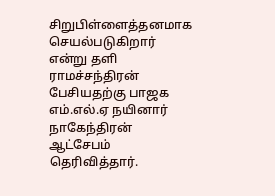சிறுபிள்ளைத்தனமாக செயல்படுகிறார் என்று தளி ராமச்சந்திரன் பேசியதற்கு பாஜக எம்.எல்.ஏ நயினார் நாகேந்திரன் ஆட்சேபம் தெரிவித்தார்.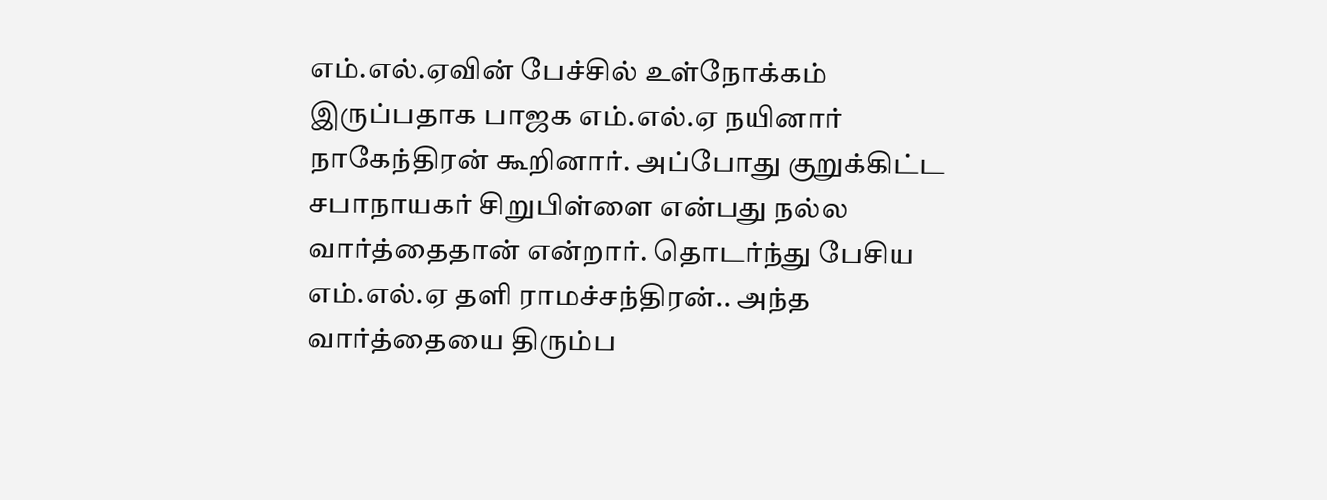எம்.எல்.ஏவின் பேச்சில் உள்நோக்கம் இருப்பதாக பாஜக எம்.எல்.ஏ நயினார் நாகேந்திரன் கூறினார். அப்போது குறுக்கிட்ட சபாநாயகர் சிறுபிள்ளை என்பது நல்ல வார்த்தைதான் என்றார். தொடர்ந்து பேசிய எம்.எல்.ஏ தளி ராமச்சந்திரன்.. அந்த வார்த்தையை திரும்ப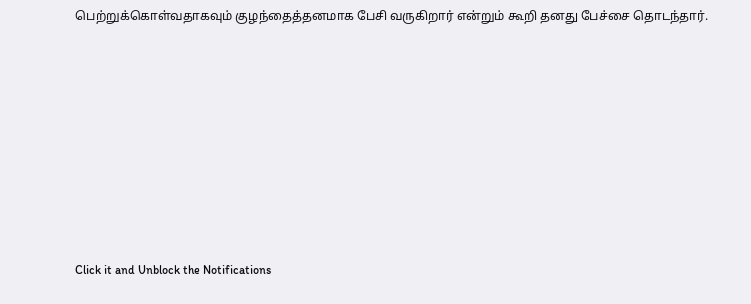பெற்றுக்கொள்வதாகவும் குழந்தைத்தனமாக பேசி வருகிறார் என்றும் கூறி தனது பேச்சை தொடந்தார்.












Click it and Unblock the Notifications